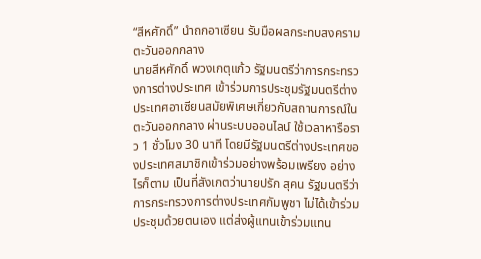“สีหศักดิ์” นำถกอาเซียน รับมือผลกระทบสงครามตะวันออกกลาง
นายสีหศักดิ์ พวงเกตุแก้ว รัฐมนตรีว่าการกระทรวงการต่างประเทศ เข้าร่วมการประชุมรัฐมนตรีต่างประเทศอาเซียนสมัยพิเศษเกี่ยวกับสถานการณ์ในตะวันออกกลาง ผ่านระบบออนไลน์ ใช้เวลาหารือราว 1 ชั่วโมง 30 นาที โดยมีรัฐมนตรีต่างประเทศของประเทศสมาชิกเข้าร่วมอย่างพร้อมเพรียง อย่างไรก็ตาม เป็นที่สังเกตว่านายปรัก สุคน รัฐมนตรีว่าการกระทรวงการต่างประเทศกัมพูชา ไม่ได้เข้าร่วมประชุมด้วยตนเอง แต่ส่งผู้แทนเข้าร่วมแทน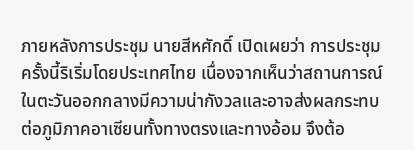ภายหลังการประชุม นายสีหศักดิ์ เปิดเผยว่า การประชุมครั้งนี้ริเริ่มโดยประเทศไทย เนื่องจากเห็นว่าสถานการณ์ในตะวันออกกลางมีความน่ากังวลและอาจส่งผลกระทบต่อภูมิภาคอาเซียนทั้งทางตรงและทางอ้อม จึงต้อ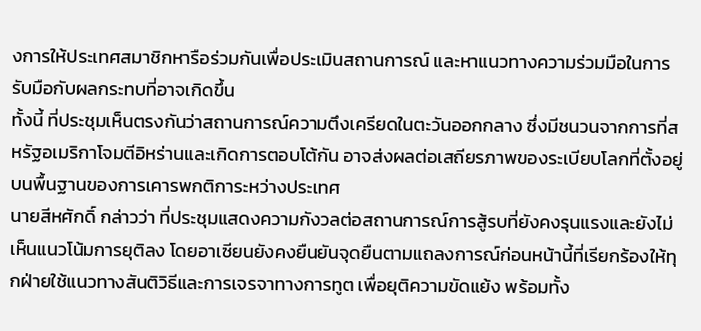งการให้ประเทศสมาชิกหารือร่วมกันเพื่อประเมินสถานการณ์ และหาแนวทางความร่วมมือในการรับมือกับผลกระทบที่อาจเกิดขึ้น
ทั้งนี้ ที่ประชุมเห็นตรงกันว่าสถานการณ์ความตึงเครียดในตะวันออกกลาง ซึ่งมีชนวนจากการที่สหรัฐอเมริกาโจมตีอิหร่านและเกิดการตอบโต้กัน อาจส่งผลต่อเสถียรภาพของระเบียบโลกที่ตั้งอยู่บนพื้นฐานของการเคารพกติการะหว่างประเทศ
นายสีหศักดิ์ กล่าวว่า ที่ประชุมแสดงความกังวลต่อสถานการณ์การสู้รบที่ยังคงรุนแรงและยังไม่เห็นแนวโน้มการยุติลง โดยอาเซียนยังคงยืนยันจุดยืนตามแถลงการณ์ก่อนหน้านี้ที่เรียกร้องให้ทุกฝ่ายใช้แนวทางสันติวิธีและการเจรจาทางการทูต เพื่อยุติความขัดแย้ง พร้อมทั้ง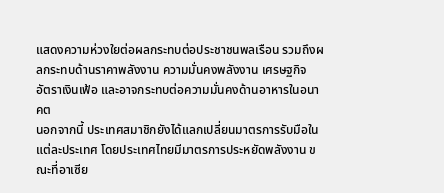แสดงความห่วงใยต่อผลกระทบต่อประชาชนพลเรือน รวมถึงผลกระทบด้านราคาพลังงาน ความมั่นคงพลังงาน เศรษฐกิจ อัตราเงินเฟ้อ และอาจกระทบต่อความมั่นคงด้านอาหารในอนาคต
นอกจากนี้ ประเทศสมาชิกยังได้แลกเปลี่ยนมาตรการรับมือในแต่ละประเทศ โดยประเทศไทยมีมาตรการประหยัดพลังงาน ขณะที่อาเซีย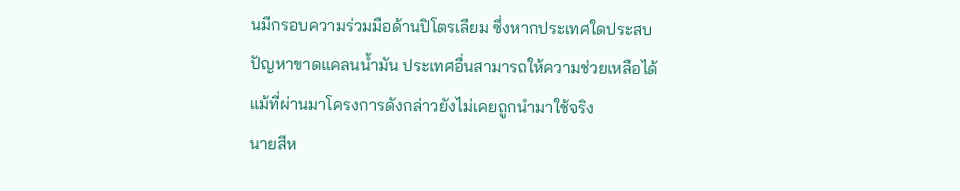นมีกรอบความร่วมมือด้านปิโตรเลียม ซึ่งหากประเทศใดประสบปัญหาขาดแคลนน้ำมัน ประเทศอื่นสามารถให้ความช่วยเหลือได้ แม้ที่ผ่านมาโครงการดังกล่าวยังไม่เคยถูกนำมาใช้จริง
นายสีห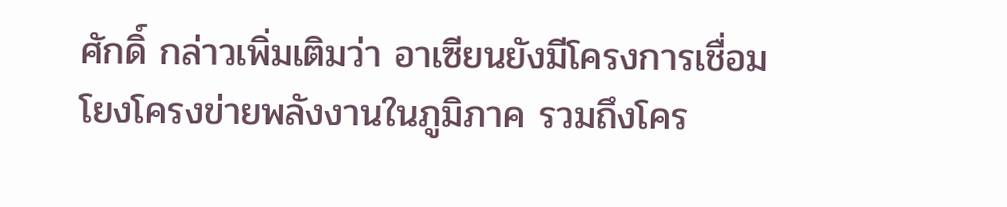ศักดิ์ กล่าวเพิ่มเติมว่า อาเซียนยังมีโครงการเชื่อมโยงโครงข่ายพลังงานในภูมิภาค รวมถึงโคร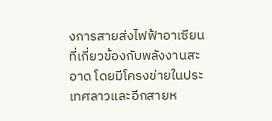งการสายส่งไฟฟ้าอาเซียนที่เกี่ยวข้องกับพลังงานสะอาด โดยมีโครงข่ายในประเทศลาวและอีกสายห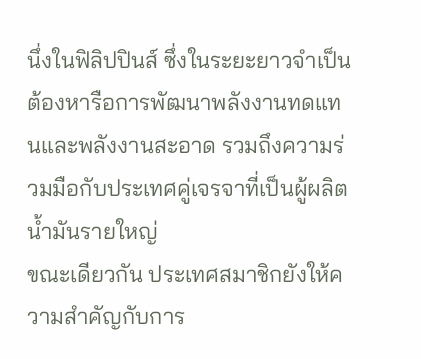นึ่งในฟิลิปปินส์ ซึ่งในระยะยาวจำเป็นต้องหารือการพัฒนาพลังงานทดแทนและพลังงานสะอาด รวมถึงความร่วมมือกับประเทศคู่เจรจาที่เป็นผู้ผลิตน้ำมันรายใหญ่
ขณะเดียวกัน ประเทศสมาชิกยังให้ความสำคัญกับการ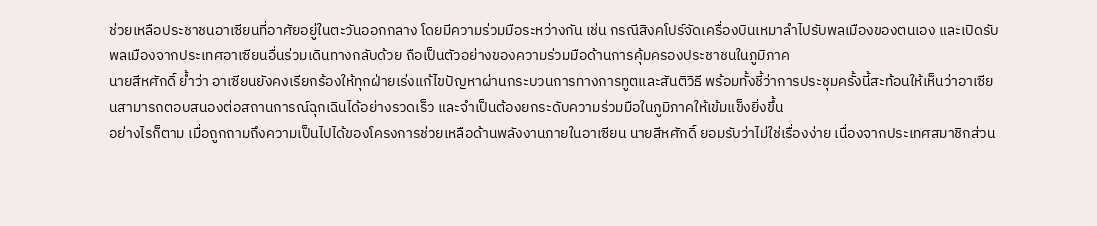ช่วยเหลือประชาชนอาเซียนที่อาศัยอยู่ในตะวันออกกลาง โดยมีความร่วมมือระหว่างกัน เช่น กรณีสิงคโปร์จัดเครื่องบินเหมาลำไปรับพลเมืองของตนเอง และเปิดรับพลเมืองจากประเทศอาเซียนอื่นร่วมเดินทางกลับด้วย ถือเป็นตัวอย่างของความร่วมมือด้านการคุ้มครองประชาชนในภูมิภาค
นายสีหศักดิ์ ย้ำว่า อาเซียนยังคงเรียกร้องให้ทุกฝ่ายเร่งแก้ไขปัญหาผ่านกระบวนการทางการทูตและสันติวิธี พร้อมทั้งชี้ว่าการประชุมครั้งนี้สะท้อนให้เห็นว่าอาเซียนสามารถตอบสนองต่อสถานการณ์ฉุกเฉินได้อย่างรวดเร็ว และจำเป็นต้องยกระดับความร่วมมือในภูมิภาคให้เข้มแข็งยิ่งขึ้น
อย่างไรก็ตาม เมื่อถูกถามถึงความเป็นไปได้ของโครงการช่วยเหลือด้านพลังงานภายในอาเซียน นายสีหศักดิ์ ยอมรับว่าไม่ใช่เรื่องง่าย เนื่องจากประเทศสมาชิกส่วน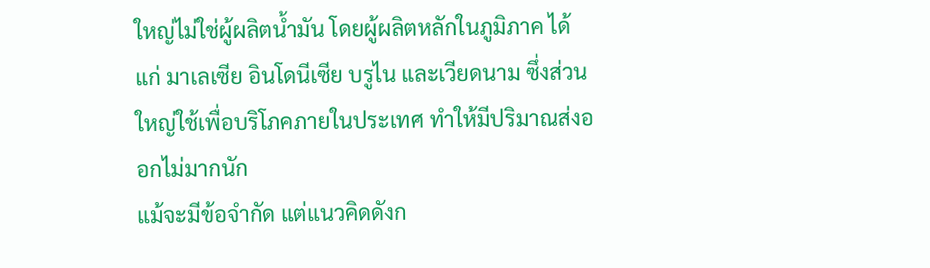ใหญ่ไม่ใช่ผู้ผลิตน้ำมัน โดยผู้ผลิตหลักในภูมิภาค ได้แก่ มาเลเซีย อินโดนีเซีย บรูไน และเวียดนาม ซึ่งส่วนใหญ่ใช้เพื่อบริโภคภายในประเทศ ทำให้มีปริมาณส่งออกไม่มากนัก
แม้จะมีข้อจำกัด แต่แนวคิดดังก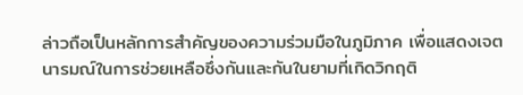ล่าวถือเป็นหลักการสำคัญของความร่วมมือในภูมิภาค เพื่อแสดงเจตนารมณ์ในการช่วยเหลือซึ่งกันและกันในยามที่เกิดวิกฤติ